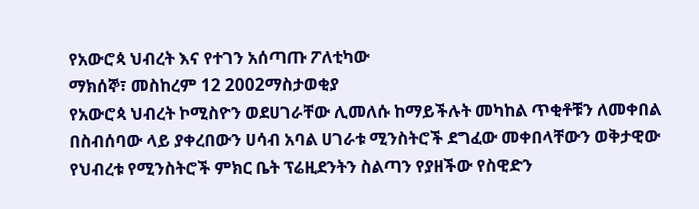የአውሮጳ ህብረት እና የተገን አሰጣጡ ፖለቲካው
ማክሰኞ፣ መስከረም 12 2002ማስታወቂያ
የአውሮጳ ህብረት ኮሚስዮን ወደሀገራቸው ሊመለሱ ከማይችሉት መካከል ጥቂቶቹን ለመቀበል በስብሰባው ላይ ያቀረበውን ሀሳብ አባል ሀገራቱ ሚንስትሮች ደግፈው መቀበላቸውን ወቅታዊው የህብረቱ የሚንስትሮች ምክር ቤት ፕሬዚደንትን ስልጣን የያዘችው የስዊድን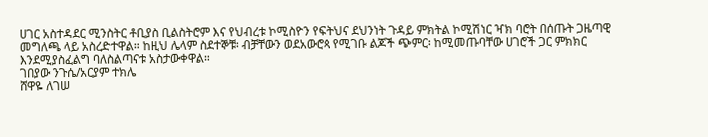ሀገር አስተዳደር ሚንስትር ቶቢያስ ቢልስትሮም እና የህብረቱ ኮሚስዮን የፍትህና ደህንነት ጉዳይ ምክትል ኮሚሽነር ዣክ ባሮት በሰጡት ጋዜጣዊ መግለጫ ላይ አስረድተዋል። ከዚህ ሌላም ስደተኞቹ፡ ብቻቸውን ወደአውሮጳ የሚገቡ ልጆች ጭምር፡ ከሚመጡባቸው ሀገሮች ጋር ምክክር እንደሚያስፈልግ ባለስልጣናቱ አስታውቀዋል።
ገበያው ንጉሴ/አርያም ተክሌ
ሸዋዬ ለገሠ